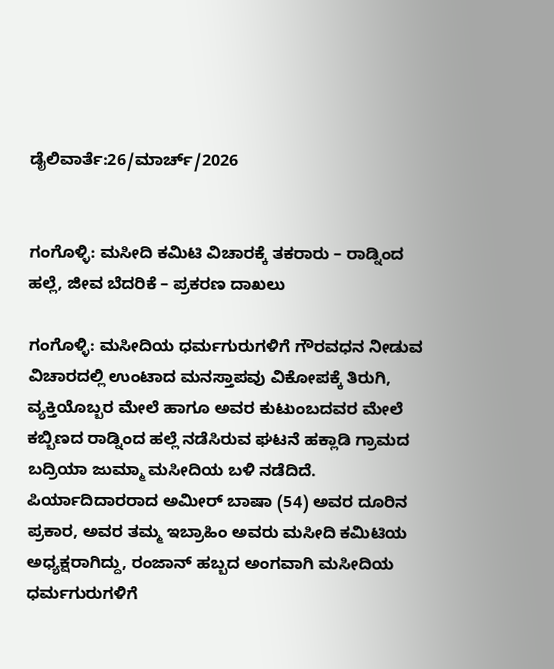ಡೈಲಿವಾರ್ತೆ:26/ಮಾರ್ಚ್/2026


ಗಂಗೊಳ್ಳಿ: ಮಸೀದಿ ಕಮಿಟಿ ವಿಚಾರಕ್ಕೆ ತಕರಾರು – ರಾಡ್ನಿಂದ ಹಲ್ಲೆ, ಜೀವ ಬೆದರಿಕೆ – ಪ್ರಕರಣ ದಾಖಲು

ಗಂಗೊಳ್ಳಿ: ಮಸೀದಿಯ ಧರ್ಮಗುರುಗಳಿಗೆ ಗೌರವಧನ ನೀಡುವ ವಿಚಾರದಲ್ಲಿ ಉಂಟಾದ ಮನಸ್ತಾಪವು ವಿಕೋಪಕ್ಕೆ ತಿರುಗಿ, ವ್ಯಕ್ತಿಯೊಬ್ಬರ ಮೇಲೆ ಹಾಗೂ ಅವರ ಕುಟುಂಬದವರ ಮೇಲೆ ಕಬ್ಬಿಣದ ರಾಡ್ನಿಂದ ಹಲ್ಲೆ ನಡೆಸಿರುವ ಘಟನೆ ಹಕ್ಲಾಡಿ ಗ್ರಾಮದ ಬದ್ರಿಯಾ ಜುಮ್ಮಾ ಮಸೀದಿಯ ಬಳಿ ನಡೆದಿದೆ.
ಪಿರ್ಯಾದಿದಾರರಾದ ಅಮೀರ್ ಬಾಷಾ (54) ಅವರ ದೂರಿನ ಪ್ರಕಾರ, ಅವರ ತಮ್ಮ ಇಬ್ರಾಹಿಂ ಅವರು ಮಸೀದಿ ಕಮಿಟಿಯ ಅಧ್ಯಕ್ಷರಾಗಿದ್ದು, ರಂಜಾನ್ ಹಬ್ಬದ ಅಂಗವಾಗಿ ಮಸೀದಿಯ ಧರ್ಮಗುರುಗಳಿಗೆ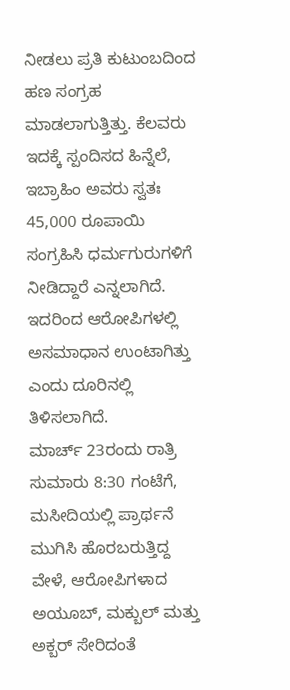ನೀಡಲು ಪ್ರತಿ ಕುಟುಂಬದಿಂದ ಹಣ ಸಂಗ್ರಹ ಮಾಡಲಾಗುತ್ತಿತ್ತು. ಕೆಲವರು ಇದಕ್ಕೆ ಸ್ಪಂದಿಸದ ಹಿನ್ನೆಲೆ, ಇಬ್ರಾಹಿಂ ಅವರು ಸ್ವತಃ 45,000 ರೂಪಾಯಿ ಸಂಗ್ರಹಿಸಿ ಧರ್ಮಗುರುಗಳಿಗೆ ನೀಡಿದ್ದಾರೆ ಎನ್ನಲಾಗಿದೆ. ಇದರಿಂದ ಆರೋಪಿಗಳಲ್ಲಿ ಅಸಮಾಧಾನ ಉಂಟಾಗಿತ್ತು ಎಂದು ದೂರಿನಲ್ಲಿ ತಿಳಿಸಲಾಗಿದೆ.
ಮಾರ್ಚ್ 23ರಂದು ರಾತ್ರಿ ಸುಮಾರು 8:30 ಗಂಟೆಗೆ, ಮಸೀದಿಯಲ್ಲಿ ಪ್ರಾರ್ಥನೆ ಮುಗಿಸಿ ಹೊರಬರುತ್ತಿದ್ದ ವೇಳೆ, ಆರೋಪಿಗಳಾದ ಅಯೂಬ್, ಮಕ್ಬುಲ್ ಮತ್ತು ಅಕ್ಬರ್ ಸೇರಿದಂತೆ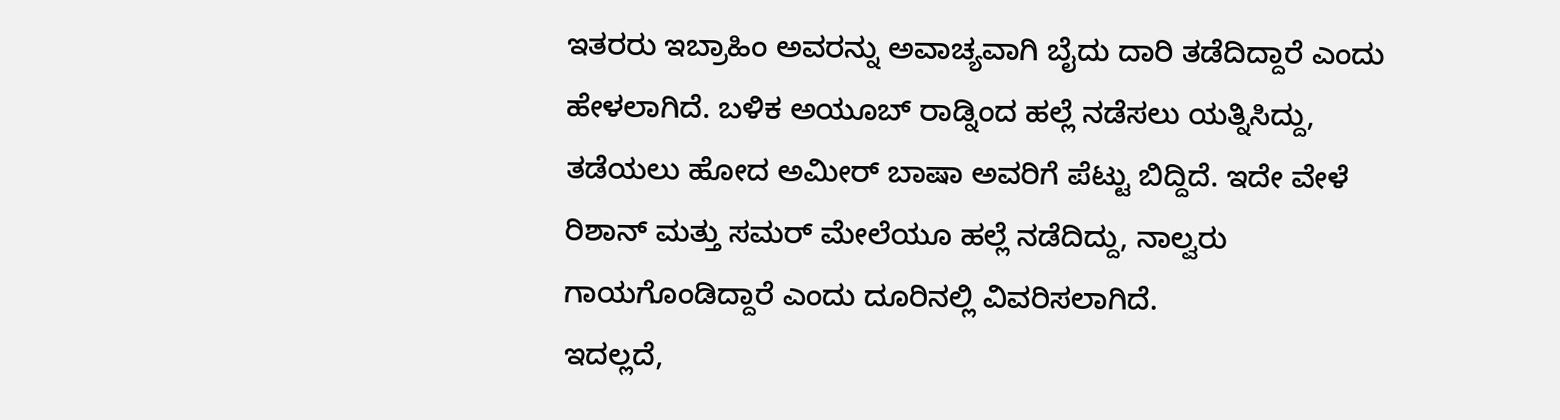ಇತರರು ಇಬ್ರಾಹಿಂ ಅವರನ್ನು ಅವಾಚ್ಯವಾಗಿ ಬೈದು ದಾರಿ ತಡೆದಿದ್ದಾರೆ ಎಂದು ಹೇಳಲಾಗಿದೆ. ಬಳಿಕ ಅಯೂಬ್ ರಾಡ್ನಿಂದ ಹಲ್ಲೆ ನಡೆಸಲು ಯತ್ನಿಸಿದ್ದು, ತಡೆಯಲು ಹೋದ ಅಮೀರ್ ಬಾಷಾ ಅವರಿಗೆ ಪೆಟ್ಟು ಬಿದ್ದಿದೆ. ಇದೇ ವೇಳೆ ರಿಶಾನ್ ಮತ್ತು ಸಮರ್ ಮೇಲೆಯೂ ಹಲ್ಲೆ ನಡೆದಿದ್ದು, ನಾಲ್ವರು ಗಾಯಗೊಂಡಿದ್ದಾರೆ ಎಂದು ದೂರಿನಲ್ಲಿ ವಿವರಿಸಲಾಗಿದೆ.
ಇದಲ್ಲದೆ,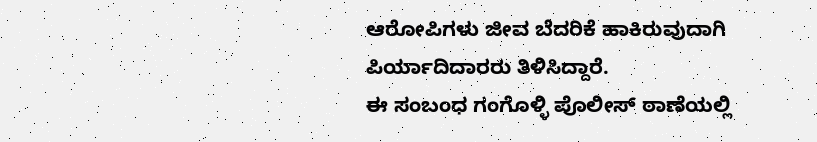ಆರೋಪಿಗಳು ಜೀವ ಬೆದರಿಕೆ ಹಾಕಿರುವುದಾಗಿ ಪಿರ್ಯಾದಿದಾರರು ತಿಳಿಸಿದ್ದಾರೆ.
ಈ ಸಂಬಂಧ ಗಂಗೊಳ್ಳಿ ಪೊಲೀಸ್ ಠಾಣೆಯಲ್ಲಿ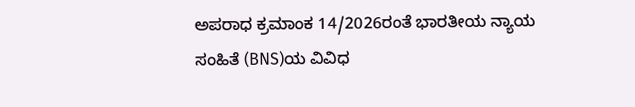ಅಪರಾಧ ಕ್ರಮಾಂಕ 14/2026ರಂತೆ ಭಾರತೀಯ ನ್ಯಾಯ ಸಂಹಿತೆ (BNS)ಯ ವಿವಿಧ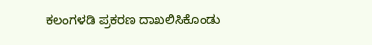ಕಲಂಗಳಡಿ ಪ್ರಕರಣ ದಾಖಲಿಸಿಕೊಂಡು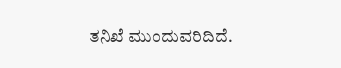ತನಿಖೆ ಮುಂದುವರಿದಿದೆ.